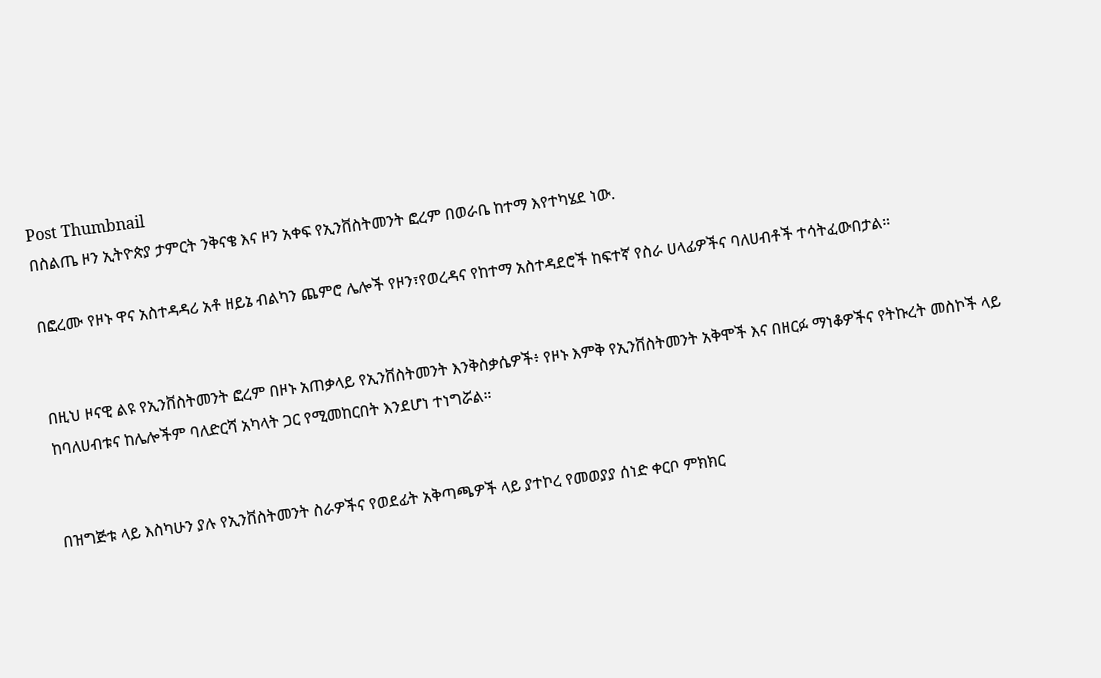Post Thumbnail
በስልጤ ዞን ኢትዮጵያ ታምርት ንቅናቄ እና ዞን አቀፍ የኢንቨስትመንት ፎረም በወራቤ ከተማ እየተካሄደ ነው.

በፎረሙ የዞኑ ዋና አስተዳዳሪ አቶ ዘይኔ ብልካን ጨምሮ ሌሎች የዞን፣የወረዳና የከተማ አስተዳደሮች ከፍተኛ የስራ ሀላፊዎችና ባለሀብቶች ተሳትፈውበታል።


በዚህ ዞናዊ ልዩ የኢንቨስትመንት ፎረም በዞኑ አጠቃላይ የኢንቨስትመንት እንቅስቃሴዎች፥ የዞኑ እምቅ የኢንቨስትመንት አቅሞች እና በዘርፉ ማነቆዎችና የትኩረት መስኮች ላይ ከባለሀብቱና ከሌሎችም ባለድርሻ አካላት ጋር የሚመከርበት እንደሆነ ተነግሯል።


በዝግጅቱ ላይ እስካሁን ያሉ የኢንቨስትመንት ስራዎችና የወደፊት አቅጣጫዎች ላይ ያተኮረ የመወያያ ሰነድ ቀርቦ ምክክር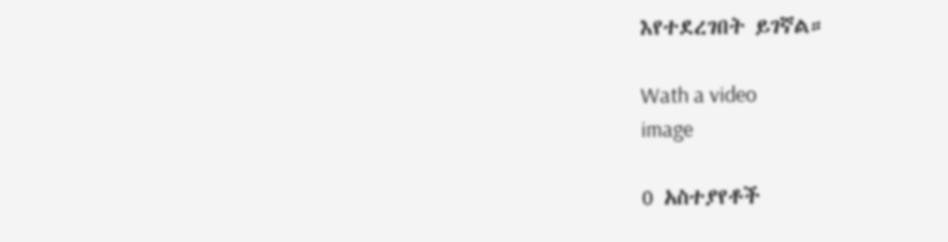እየተደረገበት ይገኛል።

Wath a video
image

0 አስተያየቶች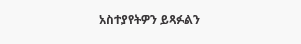አስተያየትዎን ይጻፉልን